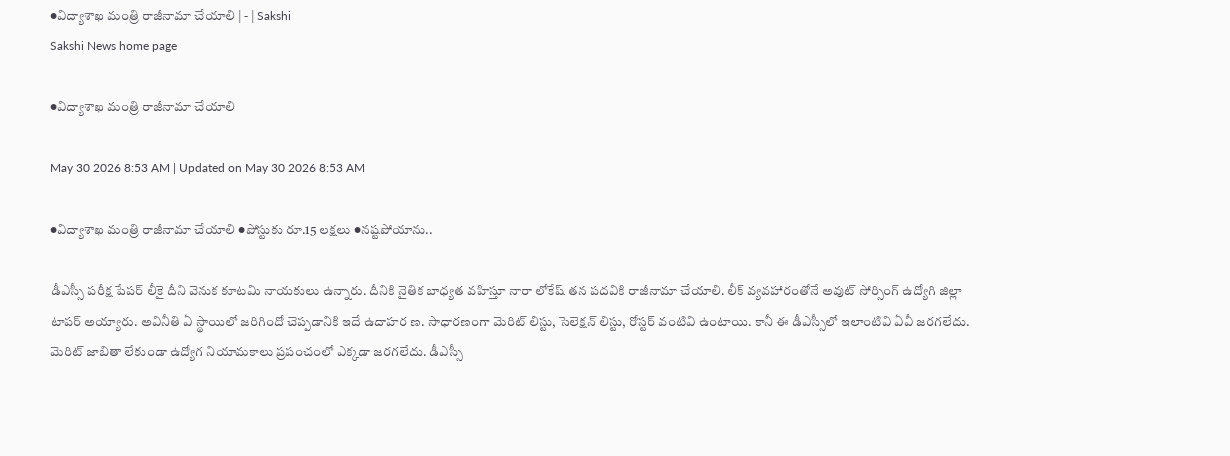●విద్యాశాఖ మంత్రి రాజీనామా చేయాలి | - | Sakshi
Sakshi News home page

●విద్యాశాఖ మంత్రి రాజీనామా చేయాలి

May 30 2026 8:53 AM | Updated on May 30 2026 8:53 AM

●విద్యాశాఖ మంత్రి రాజీనామా చేయాలి ●పోస్టుకు రూ.15 లక్షలు ●నష్టపోయాను..

డీఎస్సీ పరీక్ష పేపర్‌ లీకై దీని వెనుక కూటమి నాయకులు ఉన్నారు. దీనికి నైతిక బాధ్యత వహిస్తూ నారా లోకేష్‌ తన పదవికి రాజీనామా చేయాలి. లీక్‌ వ్యవహారంతోనే అవుట్‌ సోర్సింగ్‌ ఉద్యోగి జిల్లా టాపర్‌ అయ్యారు. అవినీతి ఏ స్థాయిలో జరిగిందో చెప్పడానికి ఇదే ఉదాహర ణ. సాధారణంగా మెరిట్‌ లిస్టు, సెలెక్షన్‌ లిస్టు, రోస్టర్‌ వంటివి ఉంటాయి. కానీ ఈ డీఎస్సీలో ఇలాంటివి ఏవీ జరగలేదు. మెరిట్‌ జాబితా లేకుండా ఉద్యోగ నియామకాలు ప్రపంచంలో ఎక్కడా జరగలేదు. డీఎస్సీ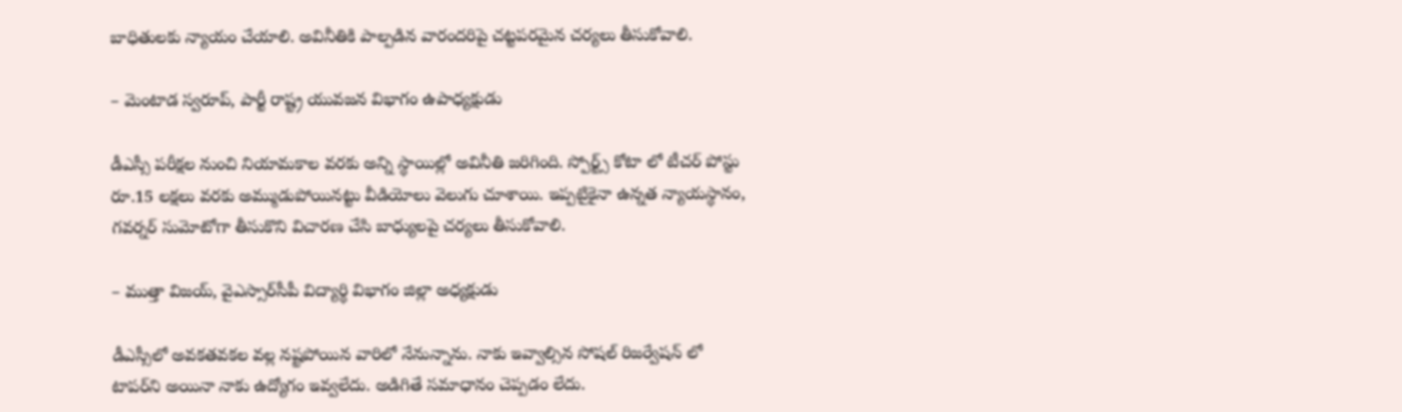బాధితులకు న్యాయం చేయాలి. అవినీతికి పాల్పడిన వారందరిపై చట్టపరమైన చర్యలు తీసుకోవాలి.

– మెంటాడ స్వరూప్‌, పార్టీ రాష్ట్ర యువజన విభాగం ఉపాధ్యక్షుడు

డీఎస్సీ పరీక్షల నుంచి నియామకాల వరకు అన్ని స్థాయిల్లో అవినీతి జరిగింది. స్పోర్ట్స్‌ కోటా లో టీచర్‌ పోస్టు రూ.15 లక్షలు వరకు అమ్ముడుపోయినట్టు వీడియోలు వెలుగు చూశాయి. ఇప్పటిౖకైనా ఉన్నత న్యాయస్థానం, గవర్నర్‌ సుమోటోగా తీసుకొని విచారణ చేసి బాధ్యులపై చర్యలు తీసుకోవాలి.

– ముత్తా విజయ్‌, వైఎస్సార్‌సీపీ విద్యార్థి విభాగం జిల్లా అధ్యక్షుడు

డీఎస్సీలో అవకతవకల వల్ల నష్టపోయిన వారిలో నేనున్నాను. నాకు ఇవ్వాల్సిన సోషల్‌ రిజర్వేషన్‌ లో టాపర్‌ని అయినా నాకు ఉద్యోగం ఇవ్వలేదు. అడిగితే సమాధానం చెప్పడం లేదు.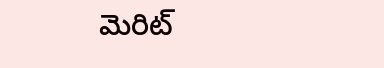మెరిట్‌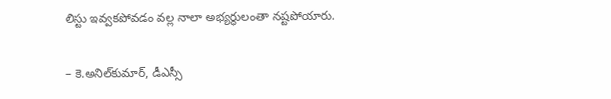లిస్టు ఇవ్వకపోవడం వల్ల నాలా అభ్యర్థులంతా నష్టపోయారు.

– కె.అనిల్‌కుమార్‌, డీఎస్సీ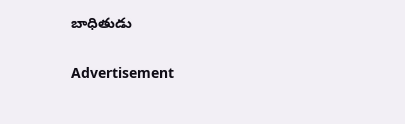బాధితుడు

Advertisement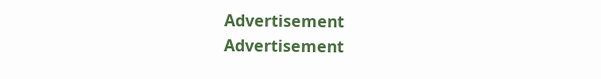Advertisement
Advertisement